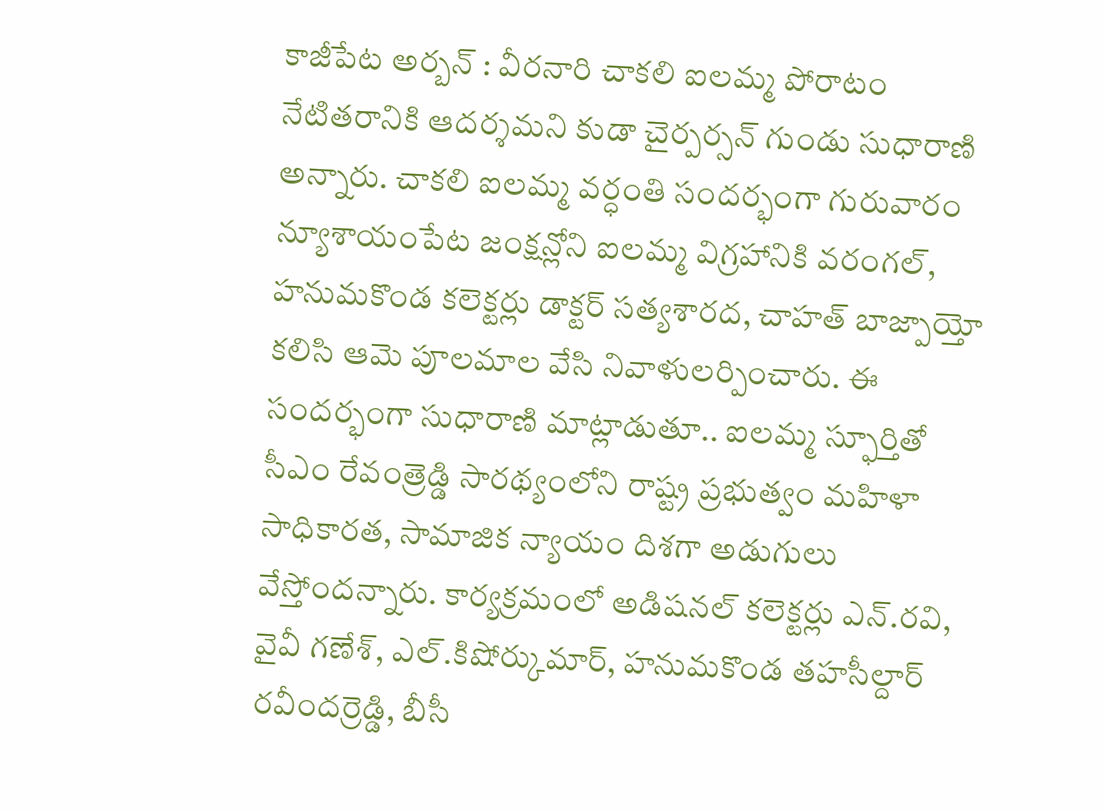కాజీపేట అర్బన్ : వీరనారి చాకలి ఐలమ్మ పోరాటం నేటితరానికి ఆదర్శమని కుడా చైర్పర్సన్ గుండు సుధారాణి అన్నారు. చాకలి ఐలమ్మ వర్ధంతి సందర్భంగా గురువారం న్యూశాయంపేట జంక్షన్లోని ఐలమ్మ విగ్రహానికి వరంగల్, హనుమకొండ కలెక్టర్లు డాక్టర్ సత్యశారద, చాహత్ బాజ్పాయ్తో కలిసి ఆమె పూలమాల వేసి నివాళులర్పించారు. ఈ సందర్భంగా సుధారాణి మాట్లాడుతూ.. ఐలమ్మ స్ఫూర్తితో సీఎం రేవంత్రెడ్డి సారథ్యంలోని రాష్ట్ర ప్రభుత్వం మహిళా సాధికారత, సామాజిక న్యాయం దిశగా అడుగులు వేస్తోందన్నారు. కార్యక్రమంలో అడిషనల్ కలెక్టర్లు ఎన్.రవి, వైవీ గణేశ్, ఎల్.కిషోర్కుమార్, హనుమకొండ తహసీల్దార్ రవీందర్రెడ్డి, బీసీ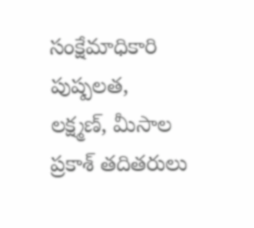సంక్షేమాధికారి పుష్పలత, లక్ష్మణ్, మీసాల ప్రకాశ్ తదితరులు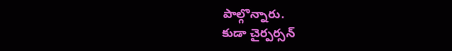పాల్గొన్నారు.
కుడా చైర్పర్సన్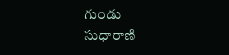గుండు
సుధారాణి